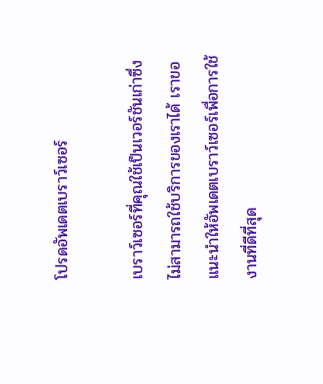โปรดอัพเดตเบราว์เซอร์

เบราว์เซอร์ที่คุณใช้เป็นเวอร์ชันเก่าซึ่งไม่สามารถใช้บริการของเราได้ เราขอแนะนำให้อัพเดตเบราว์เซอร์เพื่อการใช้งานที่ดีที่สุด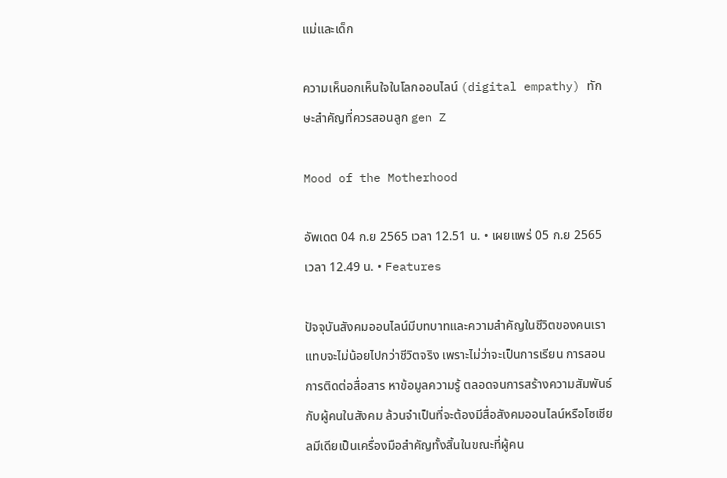แม่และเด็ก

ความเห็นอกเห็นใจในโลกออนไลน์ (digital empathy) ทักษะสำคัญที่ควรสอนลูก gen Z

Mood of the Motherhood

อัพเดต 04 ก.ย 2565 เวลา 12.51 น. • เผยแพร่ 05 ก.ย 2565 เวลา 12.49 น. • Features

ปัจจุบันสังคมออนไลน์มีบทบาทและความสำคัญในชีวิตของคนเราแทบจะไม่น้อยไปกว่าชีวิตจริง เพราะไม่ว่าจะเป็นการเรียน การสอน การติดต่อสื่อสาร หาข้อมูลความรู้ ตลอดจนการสร้างความสัมพันธ์กับผู้คนในสังคม ล้วนจำเป็นที่จะต้องมีสื่อสังคมออนไลน์หรือโซเชียลมีเดียเป็นเครื่องมือสำคัญทั้งสิ้นในขณะที่ผู้คน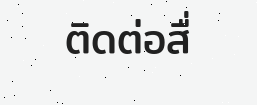ติดต่อสื่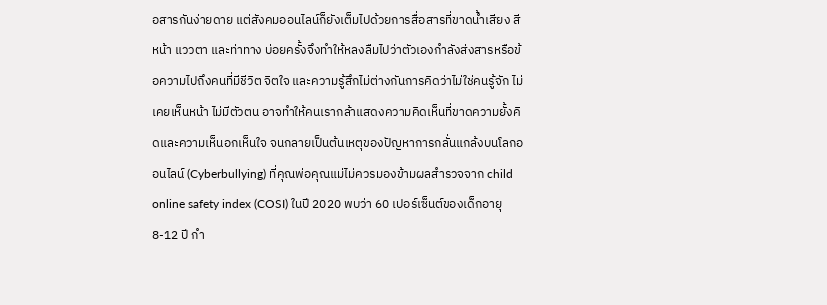อสารกันง่ายดาย แต่สังคมออนไลน์ก็ยังเต็มไปด้วยการสื่อสารที่ขาดน้ำเสียง สีหน้า แววตา และท่าทาง บ่อยครั้งจึงทำให้หลงลืมไปว่าตัวเองกำลังส่งสารหรือข้อความไปถึงคนที่มีชีวิต จิตใจ และความรู้สึกไม่ต่างกันการคิดว่าไม่ใช่คนรู้จัก ไม่เคยเห็นหน้า ไม่มีตัวตน อาจทำให้คนเรากล้าแสดงความคิดเห็นที่ขาดความยั้งคิดและความเห็นอกเห็นใจ จนกลายเป็นต้นเหตุของปัญหาการกลั่นแกล้งบนโลกออนไลน์ (Cyberbullying) ที่คุณพ่อคุณแม่ไม่ควรมองข้ามผลสำรวจจาก child online safety index (COSI) ในปี 2020 พบว่า 60 เปอร์เซ็นต์ของเด็กอายุ 8-12 ปี กำ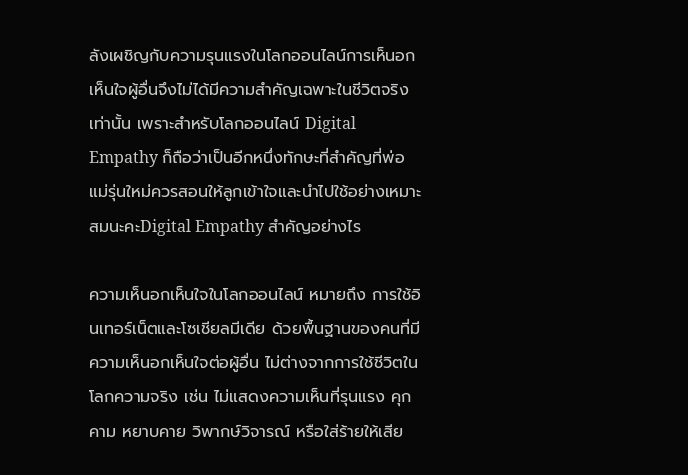ลังเผชิญกับความรุนแรงในโลกออนไลน์การเห็นอกเห็นใจผู้อื่นจึงไม่ได้มีความสำคัญเฉพาะในชีวิตจริงเท่านั้น เพราะสำหรับโลกออนไลน์ Digital Empathy ก็ถือว่าเป็นอีกหนึ่งทักษะที่สำคัญที่พ่อแม่รุ่นใหม่ควรสอนให้ลูกเข้าใจและนำไปใช้อย่างเหมาะสมนะคะDigital Empathy สำคัญอย่างไร

ความเห็นอกเห็นใจในโลกออนไลน์ หมายถึง การใช้อินเทอร์เน็ตและโซเชียลมีเดีย ด้วยพื้นฐานของคนที่มีความเห็นอกเห็นใจต่อผู้อื่น ไม่ต่างจากการใช้ชีวิตในโลกความจริง เช่น ไม่แสดงความเห็นที่รุนแรง คุกคาม หยาบคาย วิพากษ์วิจารณ์ หรือใส่ร้ายให้เสีย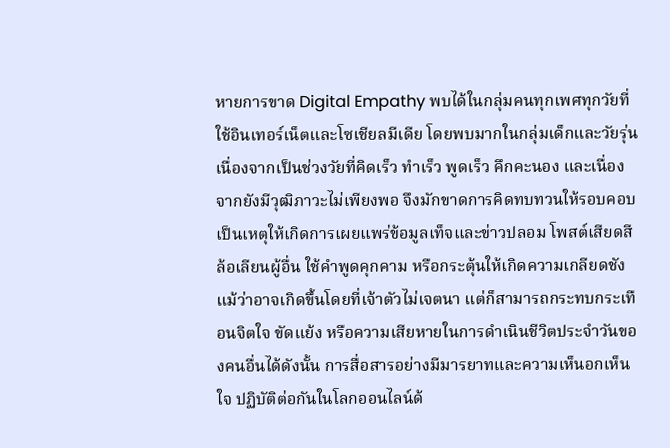หายการขาด Digital Empathy พบได้ในกลุ่มคนทุกเพศทุกวัยที่ใช้อินเทอร์เน็ตและโซเชียลมีเดีย โดยพบมากในกลุ่มเด็กและวัยรุ่น เนื่องจากเป็นช่วงวัยที่คิดเร็ว ทำเร็ว พูดเร็ว คึกคะนอง และเนื่องจากยังมีวุฒิภาวะไม่เพียงพอ จึงมักขาดการคิดทบทวนให้รอบคอบ เป็นเหตุให้เกิดการเผยแพร่ข้อมูลเท็จและข่าวปลอม โพสต์เสียดสี ล้อเลียนผู้อื่น ใช้คำพูดคุกคาม หรือกระตุ้นให้เกิดความเกลียดชังแม้ว่าอาจเกิดขึ้นโดยที่เจ้าตัวไม่เจตนา แต่ก็สามารถกระทบกระเทือนจิตใจ ขัดแย้ง หรือความเสียหายในการดำเนินชีวิตประจำวันของคนอื่นได้ดังนั้น การสื่อสารอย่างมีมารยาทและความเห็นอกเห็นใจ ปฏิบัติต่อกันในโลกออนไลน์ด้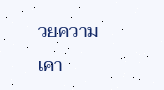วยความเคา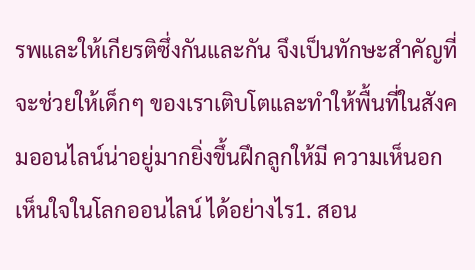รพและให้เกียรติซึ่งกันและกัน จึงเป็นทักษะสำคัญที่จะช่วยให้เด็กๆ ของเราเติบโตและทำให้พื้นที่ในสังคมออนไลน์น่าอยู่มากยิ่งขึ้นฝึกลูกให้มี ความเห็นอกเห็นใจในโลกออนไลน์ ได้อย่างไร1. สอน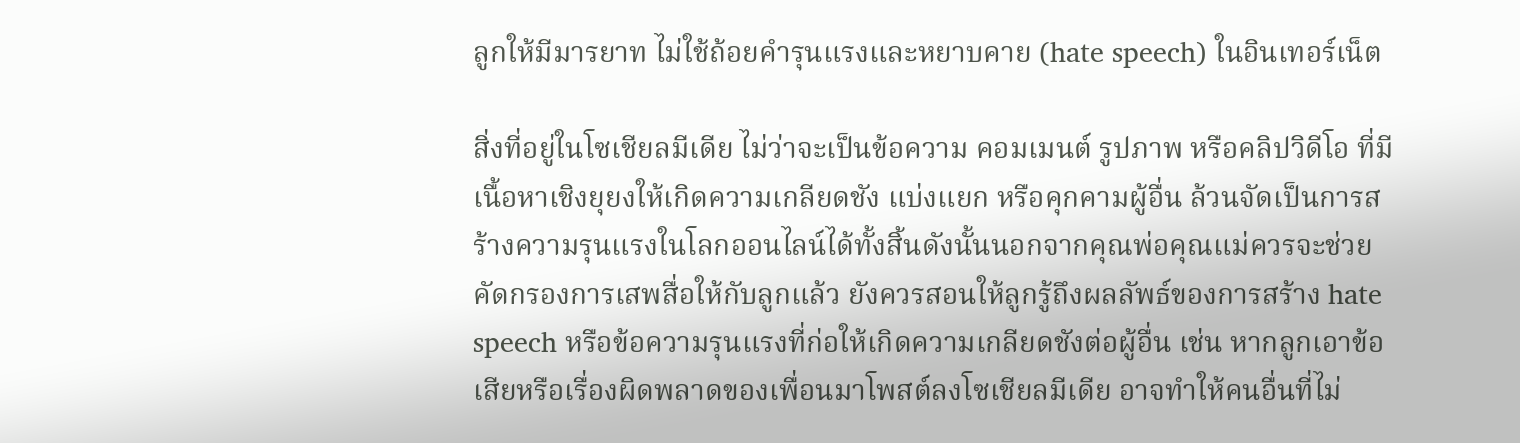ลูกให้มีมารยาท ไม่ใช้ถ้อยคำรุนแรงและหยาบคาย (hate speech) ในอินเทอร์เน็ต

สิ่งที่อยู่ในโซเชียลมีเดีย ไม่ว่าจะเป็นข้อความ คอมเมนต์ รูปภาพ หรือคลิปวิดีโอ ที่มีเนื้อหาเชิงยุยงให้เกิดความเกลียดชัง แบ่งแยก หรือคุกคามผู้อื่น ล้วนจัดเป็นการสร้างความรุนแรงในโลกออนไลน์ได้ทั้งสิ้นดังนั้นนอกจากคุณพ่อคุณแม่ควรจะช่วยคัดกรองการเสพสื่อให้กับลูกแล้ว ยังควรสอนให้ลูกรู้ถึงผลลัพธ์ของการสร้าง hate speech หรือข้อความรุนแรงที่ก่อให้เกิดความเกลียดชังต่อผู้อื่น เช่น หากลูกเอาข้อเสียหรือเรื่องผิดพลาดของเพื่อนมาโพสต์ลงโซเชียลมีเดีย อาจทำให้คนอื่นที่ไม่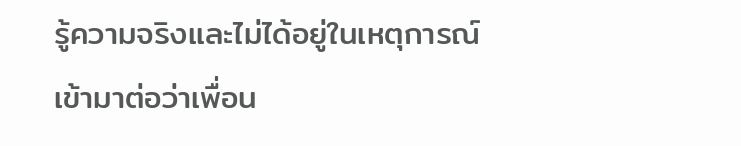รู้ความจริงและไม่ได้อยู่ในเหตุการณ์เข้ามาต่อว่าเพื่อน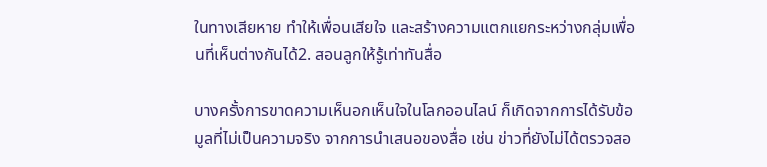ในทางเสียหาย ทำให้เพื่อนเสียใจ และสร้างความแตกแยกระหว่างกลุ่มเพื่อนที่เห็นต่างกันได้2. สอนลูกให้รู้เท่าทันสื่อ

บางครั้งการขาดความเห็นอกเห็นใจในโลกออนไลน์ ก็เกิดจากการได้รับข้อมูลที่ไม่เป็นความจริง จากการนำเสนอของสื่อ เช่น ข่าวที่ยังไม่ได้ตรวจสอ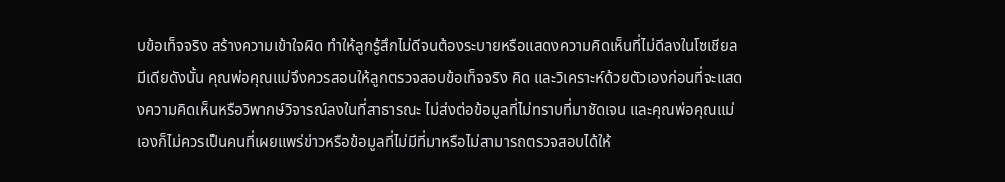บข้อเท็จจริง สร้างความเข้าใจผิด ทำให้ลูกรู้สึกไม่ดีจนต้องระบายหรือแสดงความคิดเห็นที่ไม่ดีลงในโซเชียลมีเดียดังนั้น คุณพ่อคุณแม่จึงควรสอนให้ลูกตรวจสอบข้อเท็จจริง คิด และวิเคราะห์ด้วยตัวเองก่อนที่จะแสดงความคิดเห็นหรือวิพากษ์วิจารณ์ลงในที่สาธารณะ ไม่ส่งต่อข้อมูลที่ไม่ทราบที่มาชัดเจน และคุณพ่อคุณแม่เองก็ไม่ควรเป็นคนที่เผยแพร่ข่าวหรือข้อมูลที่ไม่มีที่มาหรือไม่สามารถตรวจสอบได้ให้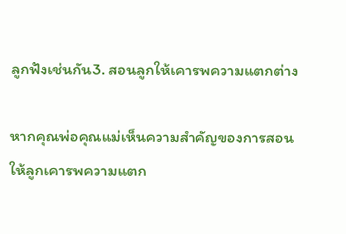ลูกฟังเช่นกัน3. สอนลูกให้เคารพความแตกต่าง

หากคุณพ่อคุณแม่เห็นความสำคัญของการสอนให้ลูกเคารพความแตก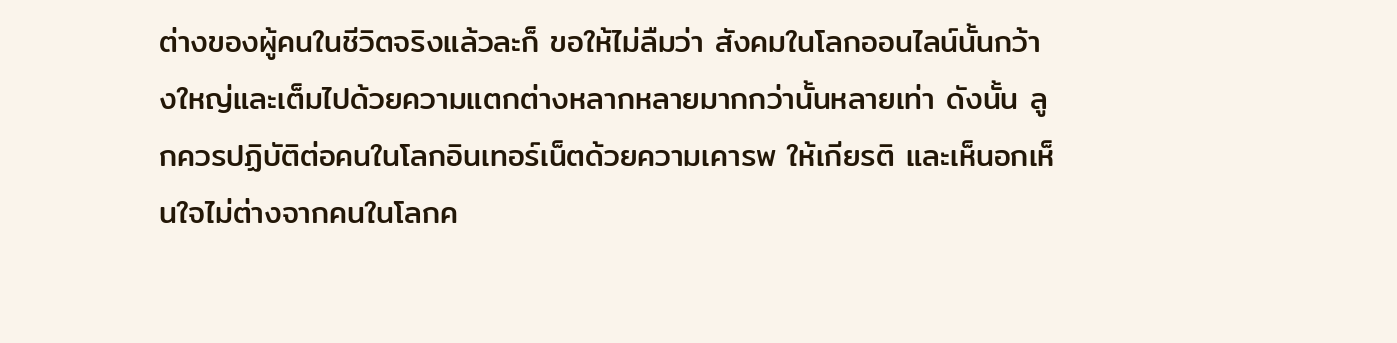ต่างของผู้คนในชีวิตจริงแล้วละก็ ขอให้ไม่ลืมว่า สังคมในโลกออนไลน์นั้นกว้างใหญ่และเต็มไปด้วยความแตกต่างหลากหลายมากกว่านั้นหลายเท่า ดังนั้น ลูกควรปฏิบัติต่อคนในโลกอินเทอร์เน็ตด้วยความเคารพ ให้เกียรติ และเห็นอกเห็นใจไม่ต่างจากคนในโลกค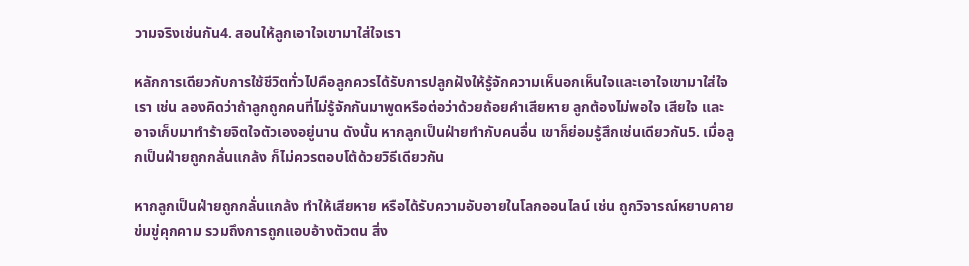วามจริงเช่นกัน4. สอนให้ลูกเอาใจเขามาใส่ใจเรา

หลักการเดียวกับการใช้ชีวิตทั่วไปคือลูกควรได้รับการปลูกฝังให้รู้จักความเห็นอกเห็นใจและเอาใจเขามาใส่ใจเรา เช่น ลองคิดว่าถ้าลูกถูกคนที่ไม่รู้จักกันมาพูดหรือต่อว่าด้วยถ้อยคำเสียหาย ลูกต้องไม่พอใจ เสียใจ และอาจเก็บมาทำร้ายจิตใจตัวเองอยู่นาน ดังนั้น หากลูกเป็นฝ่ายทำกับคนอื่น เขาก็ย่อมรู้สึกเช่นเดียวกัน5. เมื่อลูกเป็นฝ่ายถูกกลั่นแกล้ง ก็ไม่ควรตอบโต้ด้วยวิธีเดียวกัน

หากลูกเป็นฝ่ายถูกกลั่นแกล้ง ทำให้เสียหาย หรือได้รับความอับอายในโลกออนไลน์ เช่น ถูกวิจารณ์หยาบคาย ข่มขู่คุกคาม รวมถึงการถูกแอบอ้างตัวตน สิ่ง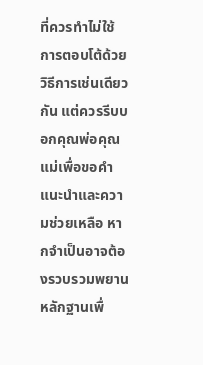ที่ควรทำไม่ใช้การตอบโต้ด้วยวิธีการเช่นเดียวกัน แต่ควรรีบบอกคุณพ่อคุณแม่เพื่อขอคำแนะนำและความช่วยเหลือ หากจำเป็นอาจต้องรวบรวมพยานหลักฐานเพื่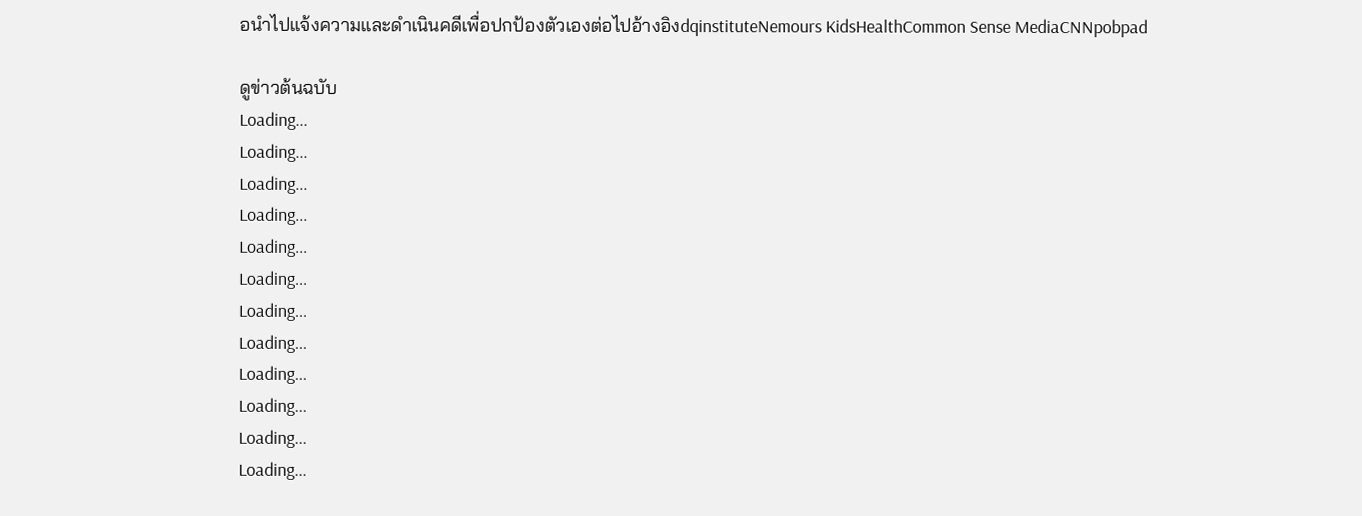อนำไปแจ้งความและดำเนินคดีเพื่อปกป้องตัวเองต่อไปอ้างอิงdqinstituteNemours KidsHealthCommon Sense MediaCNNpobpad

ดูข่าวต้นฉบับ
Loading...
Loading...
Loading...
Loading...
Loading...
Loading...
Loading...
Loading...
Loading...
Loading...
Loading...
Loading...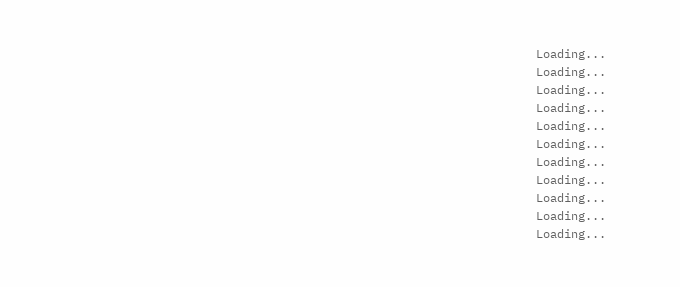Loading...
Loading...
Loading...
Loading...
Loading...
Loading...
Loading...
Loading...
Loading...
Loading...
Loading...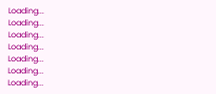Loading...
Loading...
Loading...
Loading...
Loading...
Loading...
Loading...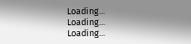Loading...
Loading...
Loading...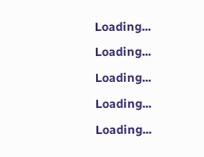Loading...
Loading...
Loading...
Loading...
Loading...